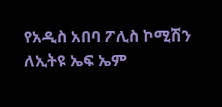የአዲስ አበባ ፖሊስ ኮሚሽን ለኢትዩ ኤፍ ኤም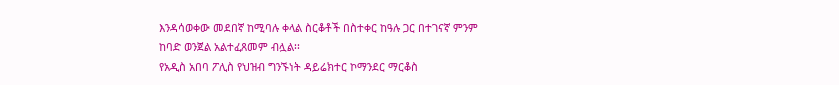እንዳሳወቀው መደበኛ ከሚባሉ ቀላል ስርቆቶች በስተቀር ከዓሉ ጋር በተገናኛ ምንም ከባድ ወንጀል አልተፈጸመም ብሏል፡፡
የአዲስ አበባ ፖሊስ የህዝብ ግንኙነት ዳይሬክተር ኮማንደር ማርቆስ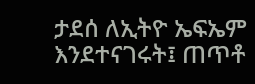ታደሰ ለኢትዮ ኤፍኤም እንደተናገሩት፤ ጠጥቶ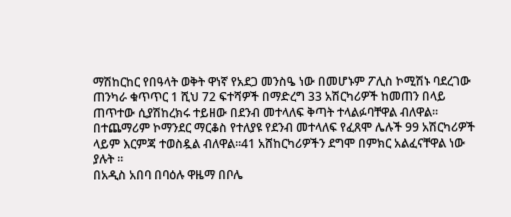ማሽከርከር የበዓላት ወቅት ዋነኛ የአደጋ መንስዔ ነው በመሆኑም ፖሊስ ኮሚሽኑ ባደረገው ጠንካራ ቁጥጥር 1 ሺህ 72 ፍተሻዎች በማድረግ 33 አሽርካሪዎች ከመጠን በላይ ጠጥተው ሲያሽከረክሩ ተይዘው በደንብ መተላለፍ ቅጣት ተላልፉባቸዋል ብለዋል፡፡
በተጨማሪም ኮማንደር ማርቆስ የተለያዩ የደንብ መተላለፍ የፈጸሞ ሌሉች 99 አሽርካሪዎች ላይም እርምጃ ተወስዷል ብለዋል፡፡41 አሸከርካሪዎችን ደግሞ በምክር አልፈናቸዋል ነው ያሉት ፡፡
በአዲስ አበባ በባዕሉ ዋዜማ በቦሌ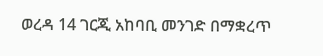ወረዳ 14 ገርጂ አከባቢ መንገድ በማቋረጥ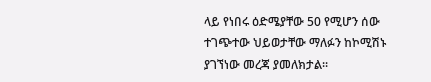ላይ የነበሩ ዕድሜያቸው 50 የሚሆን ሰው ተገጭተው ህይወታቸው ማለፉን ከኮሚሽኑ ያገኘነው መረጃ ያመለክታል፡፡